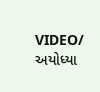VIDEO/ અયોધ્યા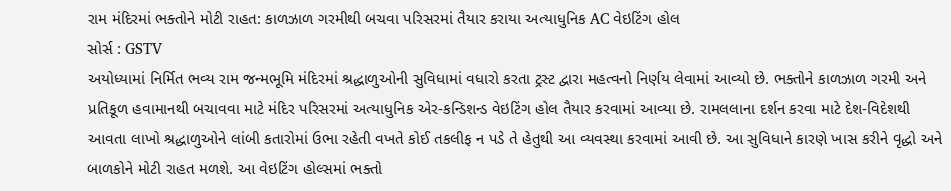રામ મંદિરમાં ભક્તોને મોટી રાહત: કાળઝાળ ગરમીથી બચવા પરિસરમાં તૈયાર કરાયા અત્યાધુનિક AC વેઇટિંગ હોલ
સોર્સ : GSTV
અયોધ્યામાં નિર્મિત ભવ્ય રામ જન્મભૂમિ મંદિરમાં શ્રદ્ધાળુઓની સુવિધામાં વધારો કરતા ટ્રસ્ટ દ્વારા મહત્વનો નિર્ણય લેવામાં આવ્યો છે. ભક્તોને કાળઝાળ ગરમી અને પ્રતિકૂળ હવામાનથી બચાવવા માટે મંદિર પરિસરમાં અત્યાધુનિક એર-કન્ડિશન્ડ વેઇટિંગ હોલ તૈયાર કરવામાં આવ્યા છે. રામલલાના દર્શન કરવા માટે દેશ-વિદેશથી આવતા લાખો શ્રદ્ધાળુઓને લાંબી કતારોમાં ઉભા રહેતી વખતે કોઈ તકલીફ ન પડે તે હેતુથી આ વ્યવસ્થા કરવામાં આવી છે. આ સુવિધાને કારણે ખાસ કરીને વૃદ્ધો અને બાળકોને મોટી રાહત મળશે. આ વેઇટિંગ હોલ્સમાં ભક્તો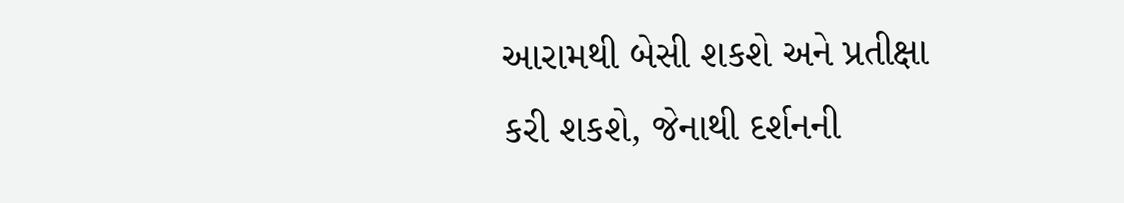આરામથી બેસી શકશે અને પ્રતીક્ષા કરી શકશે, જેનાથી દર્શનની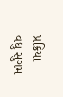પ્રક્રિયા વધુ સુગમ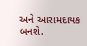અને આરામદાયક બનશે.